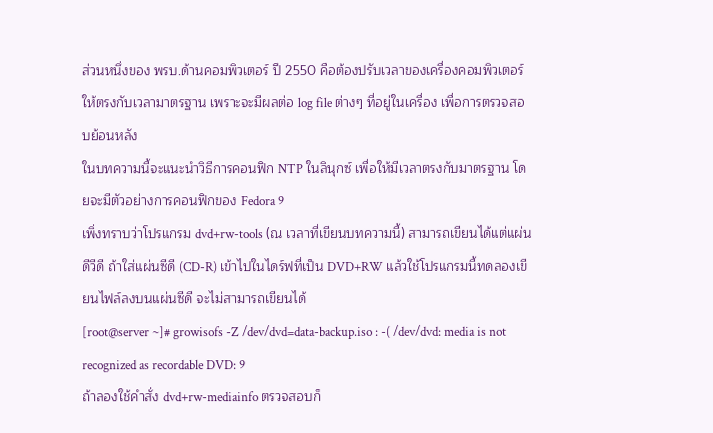ส่วนหนึ่งของ พรบ.ด้านคอมพิวเตอร์ ปี 2550 คือต้องปรับเวลาของเครื่องคอมพิวเตอร์ให้ตรงกับเวลามาตรฐาน เพราะจะมีผลต่อ log file ต่างๆ ที่อยู่ในเครื่อง เพื่อการตรวจสอบย้อนหลัง
ในบทความนี้จะแนะนำวิธีการคอนฟิก NTP ในลินุกซ์ เพื่อให้มีเวลาตรงกับมาตรฐาน โดยจะมีตัวอย่างการคอนฟิกของ Fedora 9
เพิ่งทราบว่าโปรแกรม dvd+rw-tools (ณ เวลาที่เขียนบทความนี้) สามารถเขียนได้แต่แผ่นดีวีดี ถ้าใส่แผ่นซีดี (CD-R) เข้าไปในไดร์ฟที่เป็น DVD+RW แล้วใช้โปรแกรมนี้ทดลองเขียนไฟล์ลงบนแผ่นซีดี จะไม่สามารถเขียนได้
[root@server ~]# growisofs -Z /dev/dvd=data-backup.iso : -( /dev/dvd: media is not recognized as recordable DVD: 9
ถ้าลองใช้คำสั่ง dvd+rw-mediainfo ตรวจสอบก็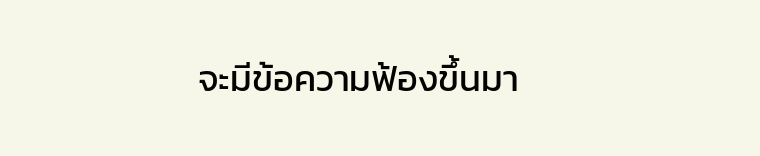จะมีข้อความฟ้องขึ้นมา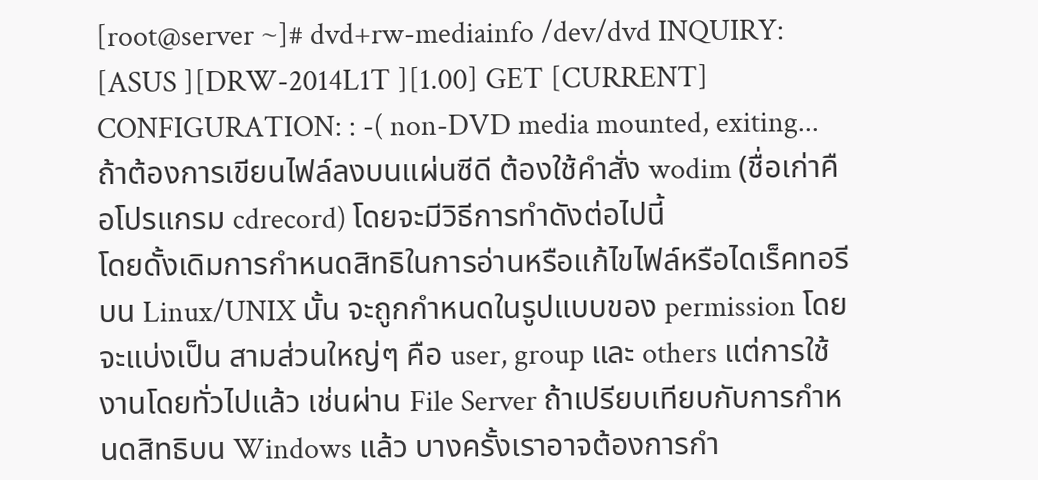[root@server ~]# dvd+rw-mediainfo /dev/dvd INQUIRY: [ASUS ][DRW-2014L1T ][1.00] GET [CURRENT] CONFIGURATION: : -( non-DVD media mounted, exiting...
ถ้าต้องการเขียนไฟล์ลงบนแผ่นซีดี ต้องใช้คำสั่ง wodim (ชื่อเก่าคือโปรแกรม cdrecord) โดยจะมีวิธีการทำดังต่อไปนี้
โดยดั้งเดิมการกำหนดสิทธิในการอ่านหรือแก้ไขไฟล์หรือไดเร็คทอรี บน Linux/UNIX นั้น จะถูกกำหนดในรูปแบบของ permission โดยจะแบ่งเป็น สามส่วนใหญ่ๆ คือ user, group และ others แต่การใช้งานโดยทั่วไปแล้ว เช่นผ่าน File Server ถ้าเปรียบเทียบกับการกำหนดสิทธิบน Windows แล้ว บางครั้งเราอาจต้องการกำ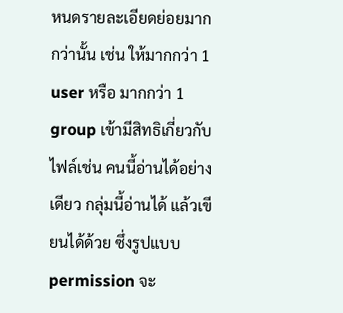หนดรายละเอียดย่อยมากกว่านั้น เช่น ให้มากกว่า 1 user หรือ มากกว่า 1 group เข้ามีสิทธิเกี่ยวกับไฟล์เช่น คนนี้อ่านได้อย่างเดียว กลุ่มนี้อ่านได้ แล้วเขียนได้ด้วย ซึ่งรูปแบบ permission จะ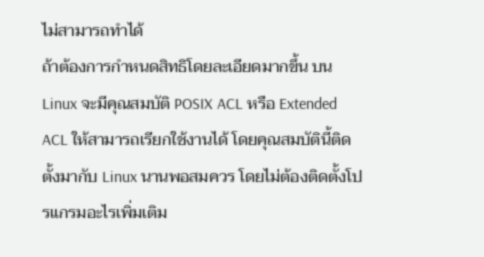ไม่สามารถทำได้
ถ้าต้องการกำหนดสิทธิโดยละเอียดมากขึ้น บน Linux จะมีคุณสมบัติ POSIX ACL หรือ Extended ACL ให้สามารถเรียกใช้งานได้ โดยคุณสมบัตินี้ติดตั้งมากับ Linux นานพอสมควร โดยไม่ต้องติดตั้งโปรแกรมอะไรเพิ่มเติม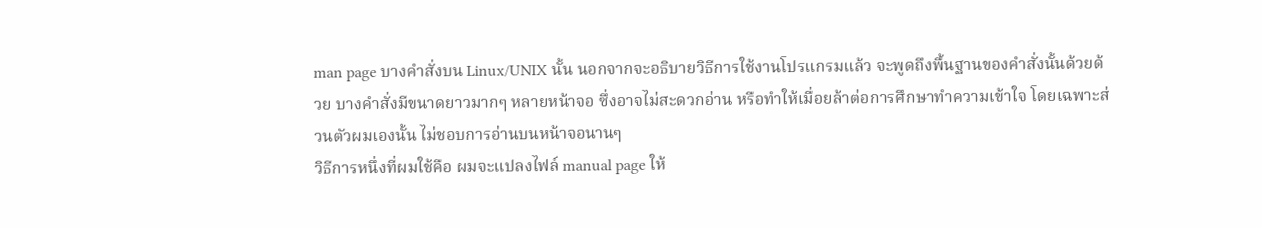man page บางคำสั่งบน Linux/UNIX นั้น นอกจากจะอธิบายวิธีการใช้งานโปรแกรมแล้ว จะพูดถึงพื้นฐานของคำสั่งนั้นด้วยด้วย บางคำสั่งมีขนาดยาวมากๆ หลายหน้าจอ ซึ่งอาจไม่สะดวกอ่าน หรือทำให้เมื่อยล้าต่อการศึกษาทำความเข้าใจ โดยเฉพาะส่วนตัวผมเองนั้น ไม่ชอบการอ่านบนหน้าจอนานๆ
วิธีการหนึ่งที่ผมใช้คือ ผมจะแปลงไฟล์ manual page ให้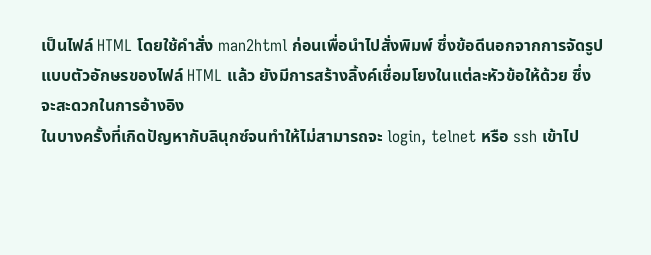เป็นไฟล์ HTML โดยใช้คำสั่ง man2html ก่อนเพื่อนำไปสั่งพิมพ์ ซึ่งข้อดีนอกจากการจัดรูปแบบตัวอักษรของไฟล์ HTML แล้ว ยังมีการสร้างลิ้งค์เชื่อมโยงในแต่ละหัวข้อให้ด้วย ซึ่งจะสะดวกในการอ้างอิง
ในบางครั้งที่เกิดปัญหากับลินุกซ์จนทำให้ไม่สามารถจะ login, telnet หรือ ssh เข้าไป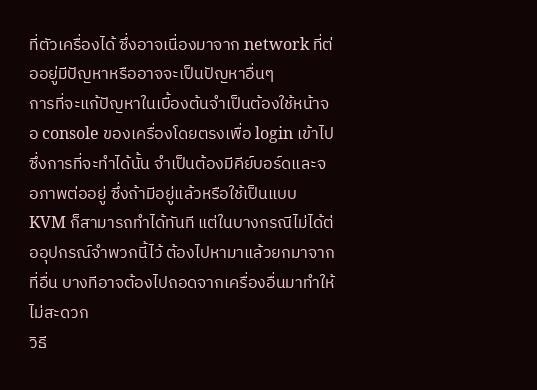ที่ตัวเครื่องได้ ซึ่งอาจเนื่องมาจาก network ที่ต่ออยู่มีปัญหาหรืออาจจะเป็นปัญหาอื่นๆ
การที่จะแก้ปัญหาในเบื้องต้นจำเป็นต้องใช้หน้าจอ console ของเครื่องโดยตรงเพื่อ login เข้าไป ซึ่งการที่จะทำได้นั้น จำเป็นต้องมีคีย์บอร์ดและจอภาพต่ออยู่ ซึ่งถ้ามีอยู่แล้วหรือใช้เป็นแบบ KVM ก็สามารถทำได้ทันที แต่ในบางกรณีไม่ได้ต่ออุปกรณ์จำพวกนี้ไว้ ต้องไปหามาแล้วยกมาจากที่อื่น บางทีอาจต้องไปถอดจากเครื่องอื่นมาทำให้ไม่สะดวก
วิธี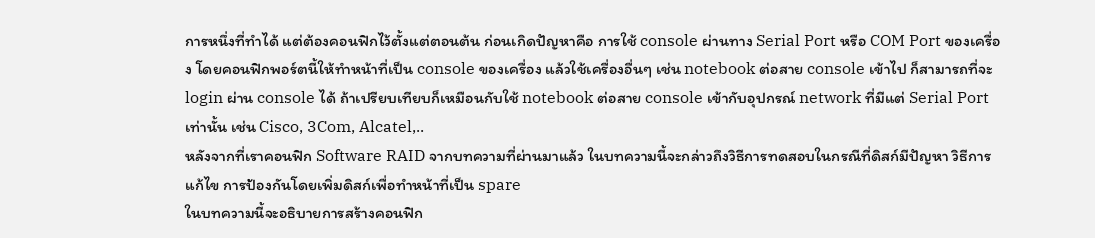การหนึ่งที่ทำได้ แต่ต้องคอนฟิกไว้ตั้งแต่ตอนต้น ก่อนเกิดปัญหาคือ การใช้ console ผ่านทาง Serial Port หรือ COM Port ของเครื่อง โดยคอนฟิกพอร์ตนี้ให้ทำหน้าที่เป็น console ของเครื่อง แล้วใช้เครื่องอื่นๆ เช่น notebook ต่อสาย console เข้าไป ก็สามารถที่จะ login ผ่าน console ได้ ถ้าเปรียบเทียบก็เหมือนกับใช้ notebook ต่อสาย console เข้ากับอุปกรณ์ network ที่มีแต่ Serial Port เท่านั้น เช่น Cisco, 3Com, Alcatel,..
หลังจากที่เราคอนฟิก Software RAID จากบทความที่ผ่านมาแล้ว ในบทความนี้จะกล่าวถึงวิธีการทดสอบในกรณีที่ดิสก์มีปัญหา วิธีการแก้ไข การป้องกันโดยเพิ่มดิสก์เพื่อทำหน้าที่เป็น spare
ในบทความนี้จะอธิบายการสร้างคอนฟิก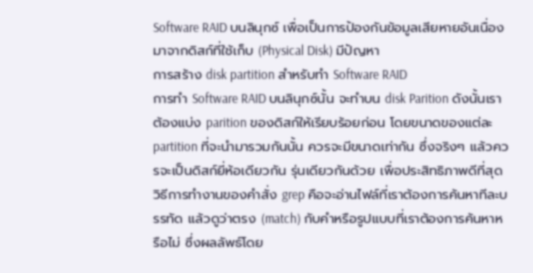Software RAID บนลินุกซ์ เพื่อเป็นการป้องกันข้อมูลเสียหายอันเนื่องมาจากดิสก์ที่ใช้เก็บ (Physical Disk) มีปัญหา
การสร้าง disk partition สำหรับทำ Software RAID
การทำ Software RAID บนลินุกซ์นั้น จะทำบน disk Parition ดังนั้นเราต้องแบ่ง parition ของดิสก์ให้เรียบร้อยก่อน โดยขนาดของแต่ละ partition ที่จะนำมารวมกันนั้น ควรจะมีขนาดเท่ากัน ซึ่งจริงๆ แล้วควรจะเป็นดิสก์ยี่ห้อเดียวกัน รุ่นเดียวกันด้วย เพื่อประสิทธิภาพดีที่สุด
วิธีการทำงานของคำสั่ง grep คือจะอ่านไฟล์ที่เราต้องการค้นหาทีละบรรทัด แล้วดูว่าตรง (match) กับคำหรือรูปแบบที่เราต้องการค้นหาหรือไม่ ซึ่งผลลัพธ์โดย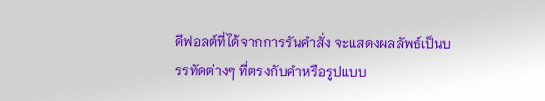ดีฟอลต์ที่ได้จากการรันคำสั่ง จะแสดงผลลัพธ์เป็นบรรทัดต่างๆ ที่ตรงกับคำหรือรูปแบบ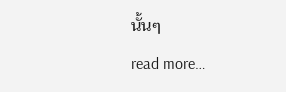นั้นๆ
read more…